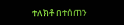ተለክቶ በተሰጠን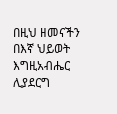በዚህ ዘመናችን በእኛ ህይወት እግዚአብሔር ሊያደርግ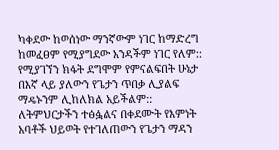ካቀደው ከወሰነው ማንኛውም ነገር ከማድረግ ከመፈፀም የሚያግደው አንዳችም ነገር የለም:: የሚያገኘን ክፋት ደግሞም የምናልፍበት ሁኔታ በእኛ ላይ ያለውን የጌታን ጥበቃ ሊያልፍ ማዴኑንም ሊከለክል አይችልም::
ለትምህርታችን ተፅፏልና በቀደሙት የእምነት አባቶች ህይወት የተገለጠውን የጌታን ማዳን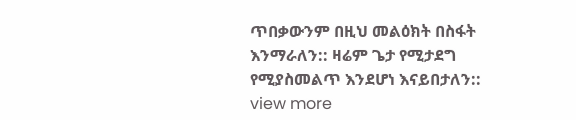ጥበቃውንም በዚህ መልዕክት በስፋት እንማራለን:: ዛሬም ጌታ የሚታደግ የሚያስመልጥ እንደሆነ እናይበታለን::
view more